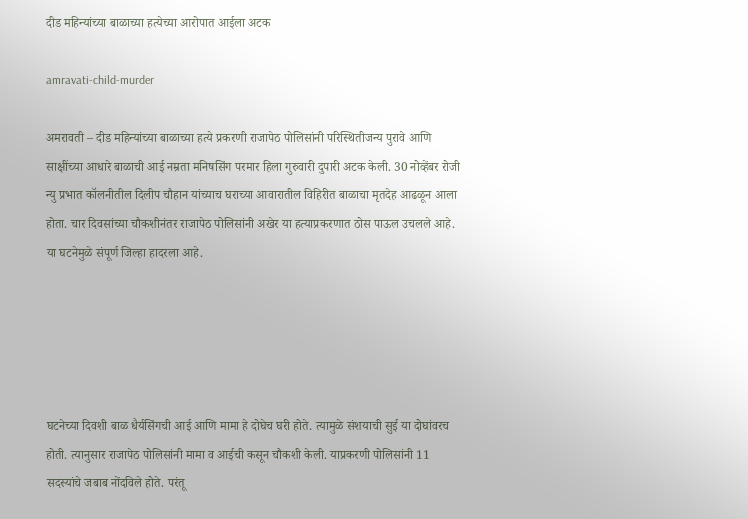दीड महिन्यांच्या बाळाच्या हत्येच्या आरोपात आईला अटक

amravati-child-murder

अमरावती – दीड महिन्यांच्या बाळाच्या हत्ये प्रकरणी राजापेठ पोलिसांनी परिस्थितीजन्य पुरावे आणि साक्षींच्या आधारे बाळाची आई नम्रता मनिषसिंग परमार हिला गुरुवारी दुपारी अटक केली. 30 नोव्हेंबर रोजी न्यु प्रभात कॉलनीतील दिलीप चौहान यांच्याच घराच्या आवारातील विहिरीत बाळाचा मृतदेह आढळून आला होता. चार दिवसांच्या चौकशीनंतर राजापेठ पोलिसांनी अखेर या हत्याप्रकरणात ठोस पाऊल उचलले आहे. या घटनेमुळे संपूर्ण जिल्हा हादरला आहे.





घटनेच्या दिवशी बाळ धैर्यसिंगची आई आणि मामा हे दोघेच घरी होते. त्यामुळे संशयाची सुई या दोघांवरच होती. त्यानुसार राजापेठ पोलिसांनी मामा व आईची कसून चौकशी केली. याप्रकरणी पोलिसांनी 11 सदस्यांचे जबाब नोंदविले होते. परंतू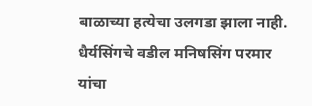बाळाच्या हत्येचा उलगडा झाला नाही. धैर्यसिंगचे वडील मनिषसिंग परमार यांचा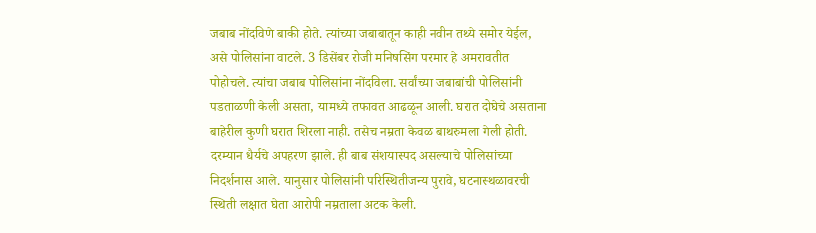जबाब नोंदविणे बाकी होते. त्यांच्या जबाबातून काही नवीन तथ्ये समोर येईल, असे पोलिसांना वाटले. 3 डिसेंबर रोजी मनिषसिंग परमार हे अमरावतीत पोहोचले. त्यांचा जबाब पोलिसांना नोंदविला. सर्वांच्या जबाबांची पोलिसांनी पडताळणी केली असता, यामध्ये तफावत आढळून आली. घरात दोघेचे असताना बाहेरील कुणी घरात शिरला नाही. तसेच नम्रता केवळ बाथरुमला गेली होती. दरम्यान धैर्यचे अपहरण झाले. ही बाब संशयास्पद असल्याचे पोलिसांच्या निदर्शनास आले. यानुसार पोलिसांनी परिस्थितीजन्य पुरावे, घटनास्थळावरची स्थिती लक्षात घेता आरोपी नम्रताला अटक केली.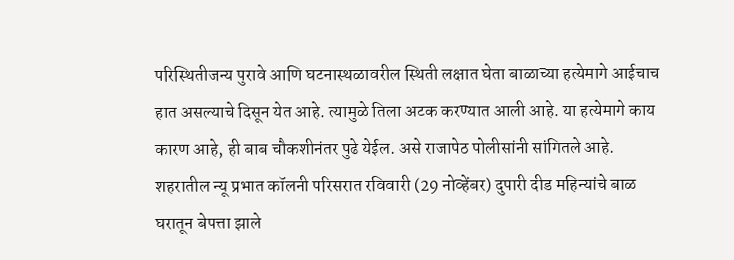परिस्थितीजन्य पुरावे आणि घटनास्थळावरील स्थिती लक्षात घेता बाळाच्या हत्येमागे आईचाच हात असल्याचे दिसून येत आहे. त्यामुळे तिला अटक करण्यात आली आहे. या हत्येमागे काय कारण आहे, ही बाब चौकशीनंतर पुढे येईल. असे राजापेठ पोलीसांनी सांगितले आहे. शहरातील न्यू प्रभात कॉलनी परिसरात रविवारी (29 नोव्हेंबर) दुपारी दीड महिन्यांचे बाळ घरातून बेपत्ता झाले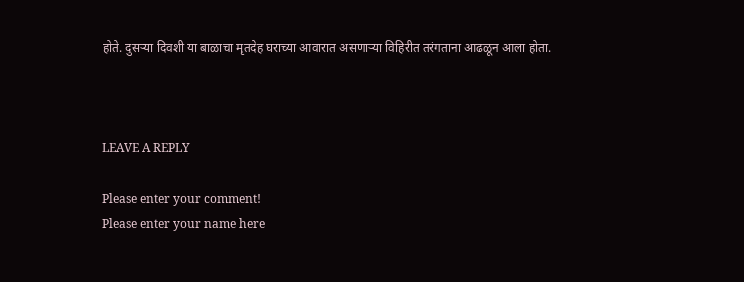होते. दुसऱ्या दिवशी या बाळाचा मृतदेह घराच्या आवारात असणाऱ्या विहिरीत तरंगताना आढळून आला होता.



LEAVE A REPLY

Please enter your comment!
Please enter your name here